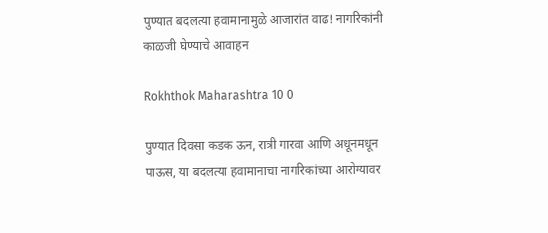पुण्यात बदलत्या हवामानामुळे आजारांत वाढ! नागरिकांनी काळजी घेण्याचे आवाहन

Rokhthok Maharashtra 10 0

पुण्यात दिवसा कडक ऊन, रात्री गारवा आणि अधूनमधून पाऊस, या बदलत्या हवामानाचा नागरिकांच्या आरोग्यावर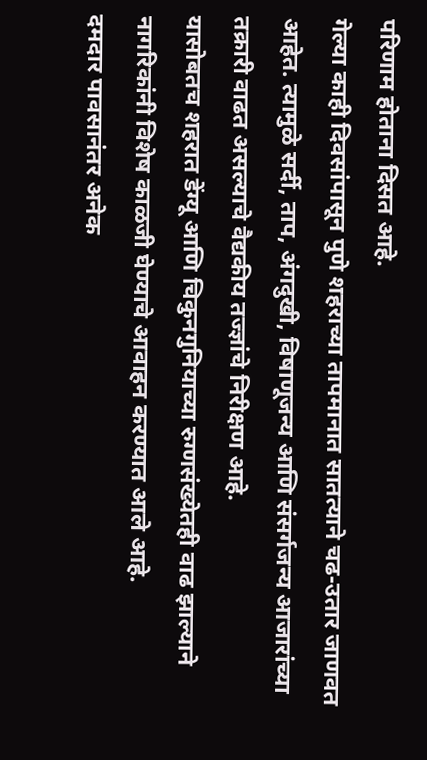परिणाम होताना दिसत आहे.
गेल्या काही दिवसांपासून पुणे शहराच्या तापमानात सातत्याने चढ-उतार जाणवत आहेत. त्यामुळे सर्दी, ताप, अंगदुखी, विषाणूजन्य आणि संसर्गजन्य आजारांच्या तक्रारी वाढत असल्याचे वैद्यकीय तज्ज्ञांचे निरीक्षण आहे.
यासोबतच शहरात डेंग्यू आणि चिकुनगुनियाच्या रुग्णसंख्येतही वाढ झाल्याने नागरिकांनी विशेष काळजी घेण्याचे आवाहन करण्यात आले आहे.
दमदार पावसानंतर अनेक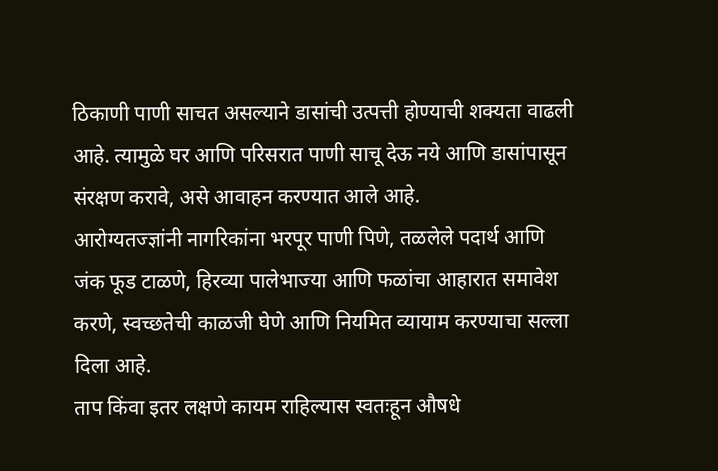ठिकाणी पाणी साचत असल्याने डासांची उत्पत्ती होण्याची शक्यता वाढली आहे. त्यामुळे घर आणि परिसरात पाणी साचू देऊ नये आणि डासांपासून संरक्षण करावे, असे आवाहन करण्यात आले आहे.
आरोग्यतज्ज्ञांनी नागरिकांना भरपूर पाणी पिणे, तळलेले पदार्थ आणि जंक फूड टाळणे, हिरव्या पालेभाज्या आणि फळांचा आहारात समावेश करणे, स्वच्छतेची काळजी घेणे आणि नियमित व्यायाम करण्याचा सल्ला दिला आहे.
ताप किंवा इतर लक्षणे कायम राहिल्यास स्वतःहून औषधे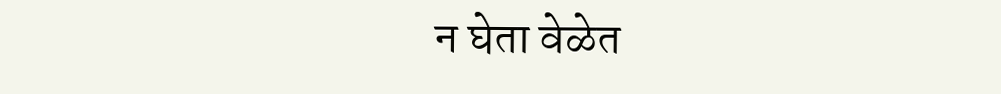न घेता वेळेत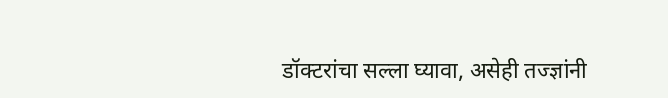डॉक्टरांचा सल्ला घ्यावा, असेही तज्ज्ञांनी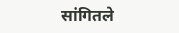सांगितले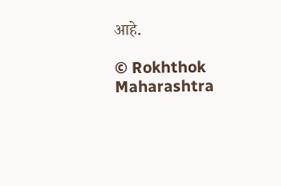आहे.

© Rokhthok Maharashtra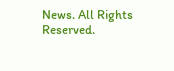News. All Rights Reserved.